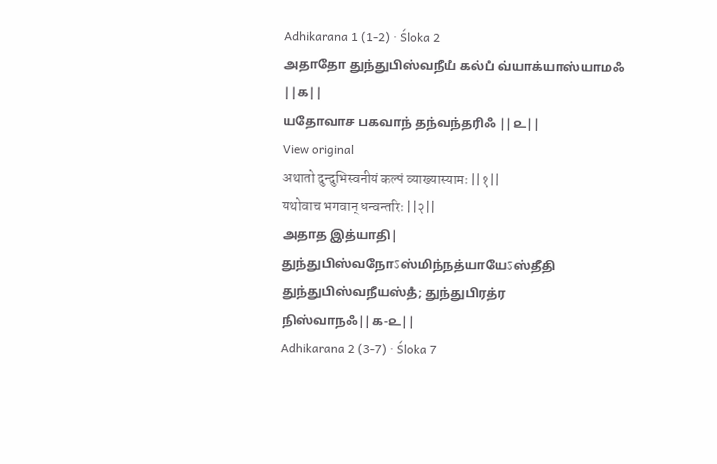Adhikarana 1 (1-2) · Śloka 2
அதாதோ துந்துபிஸ்வநீயஂ கல்பஂ வ்யாக்யாஸ்யாமஃ ||௧||
யதோவாச பகவாந் தந்வந்தரிஃ ||௨||
View original
अथातो दुन्दुभिस्वनीयं कल्पं व्याख्यास्यामः ||१||
यथोवाच भगवान् धन्वन्तरिः ||२||
அதாத இத்யாதி| துந்துபிஸ்வநோऽஸ்மிந்நத்யாயேऽஸ்தீதி துந்துபிஸ்வநீயஸ்தஂ; துந்துபிரத்ர நிஸ்வாநஃ||௧-௨||
Adhikarana 2 (3-7) · Śloka 7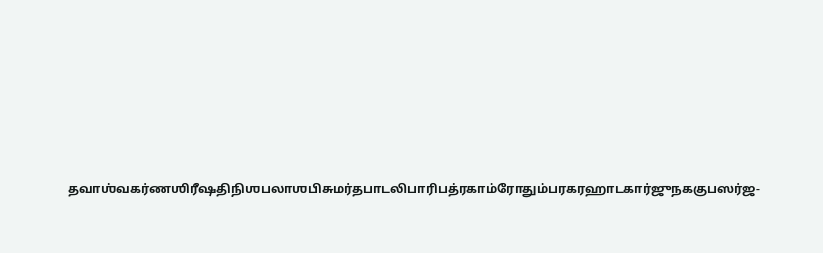தவாஶ்வகர்ணஶிரீஷதிநிஶபலாஶபிசுமர்தபாடலிபாரிபத்ரகாம்ரோதும்பரகரஹாடகார்ஜுநககுபஸர்ஜ-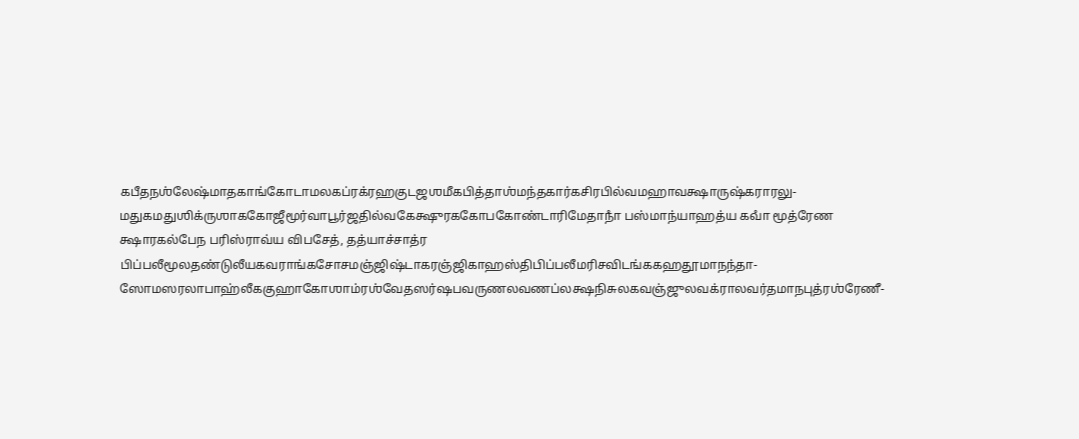கபீதநஶ்லேஷ்மாதகாங்கோடாமலகப்ரக்ரஹகுடஜஶமீகபித்தாஶ்மந்தகார்கசிரபில்வமஹாவக்ஷாருஷ்கராரலு- மதுகமதுஶிக்ருஶாககோஜீமூர்வாபூர்ஜதில்வகேக்ஷுரககோபகோண்டாரிமேதாநாஂ பஸ்மாந்யாஹத்ய கவாஂ மூத்ரேண க்ஷாரகல்பேந பரிஸ்ராவ்ய விபசேத், தத்யாச்சாத்ர பிப்பலீமூலதண்டுலீயகவராங்கசோசமஞ்ஜிஷ்டாகரஞ்ஜிகாஹஸ்திபிப்பலீமரிசவிடங்ககஹதூமாநந்தா- ஸோமஸரலாபாஹ்லீககுஹாகோஶாம்ரஶ்வேதஸர்ஷபவருணலவணப்லக்ஷநிசுலகவஞ்ஜுலவக்ராலவர்தமாநபுத்ரஶ்ரேணீ-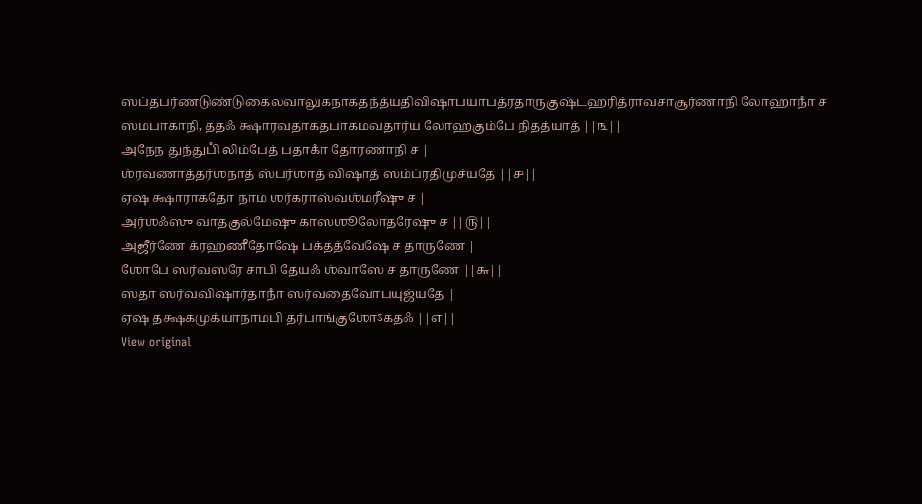ஸப்தபர்ணடுண்டுகைலவாலுகநாகதந்த்யதிவிஷாபயாபத்ரதாருகுஷ்டஹரித்ராவசாசூர்ணாநி லோஹாநாஂ ச ஸமபாகாநி, ததஃ க்ஷாரவதாகதபாகமவதார்ய லோஹகும்பே நிதத்யாத் ||௩||
அநேந துந்துபிஂ லிம்பேத் பதாகாஂ தோரணாநி ச |
ஶ்ரவணாத்தர்ஶநாத் ஸ்பர்ஶாத் விஷாத் ஸம்ப்ரதிமுச்யதே ||௪||
ஏஷ க்ஷாராகதோ நாம ஶர்கராஸ்வஶ்மரீஷு ச |
அர்ஶஃஸு வாதகுல்மேஷு காஸஶூலோதரேஷு ச ||௫||
அஜீர்ணே க்ரஹணீதோஷே பக்தத்வேஷே ச தாருணே |
ஶோபே ஸர்வஸரே சாபி தேயஃ ஶ்வாஸே ச தாருணே ||௬||
ஸதா ஸர்வவிஷார்தாநாஂ ஸர்வதைவோபயுஜ்யதே |
ஏஷ தக்ஷகமுக்யாநாமபி தர்பாங்குஶோऽகதஃ ||௭||
View original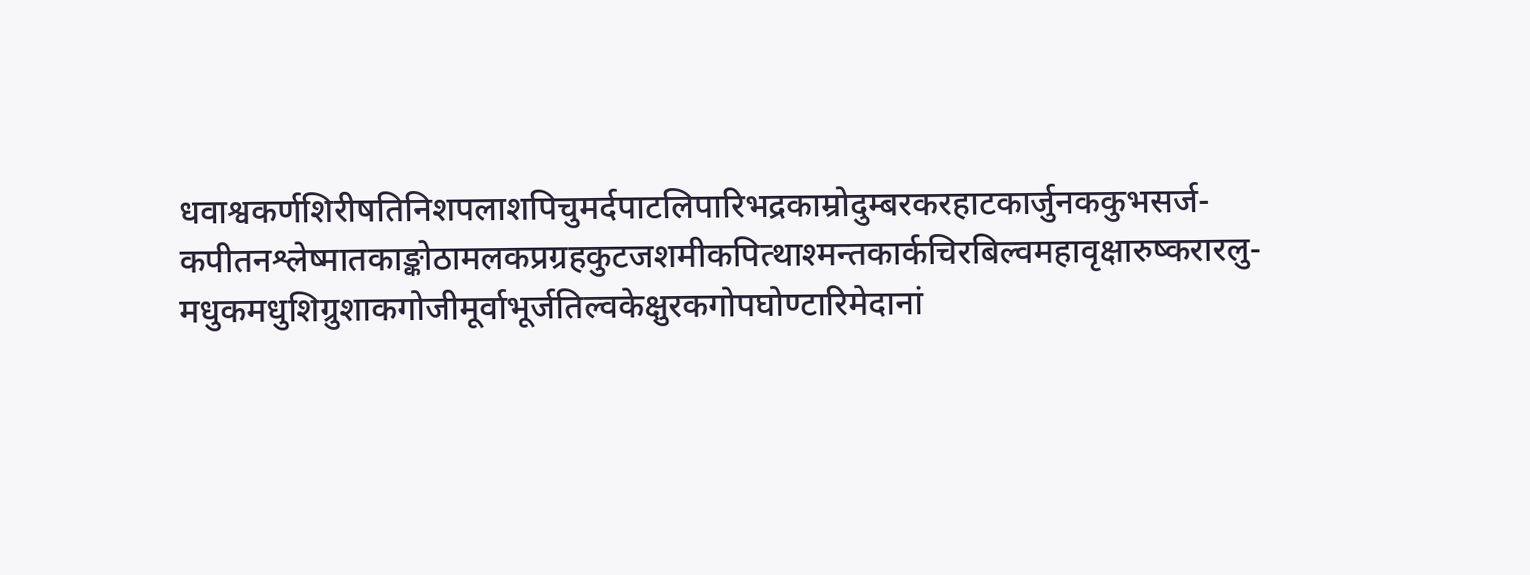धवाश्वकर्णशिरीषतिनिशपलाशपिचुमर्दपाटलिपारिभद्रकाम्रोदुम्बरकरहाटकार्जुनककुभसर्ज- कपीतनश्लेष्मातकाङ्कोठामलकप्रग्रहकुटजशमीकपित्थाश्मन्तकार्कचिरबिल्वमहावृक्षारुष्करारलु- मधुकमधुशिग्रुशाकगोजीमूर्वाभूर्जतिल्वकेक्षुरकगोपघोण्टारिमेदानां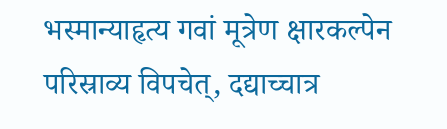भस्मान्याहृत्य गवां मूत्रेण क्षारकल्पेन परिस्राव्य विपचेत्, दद्याच्चात्र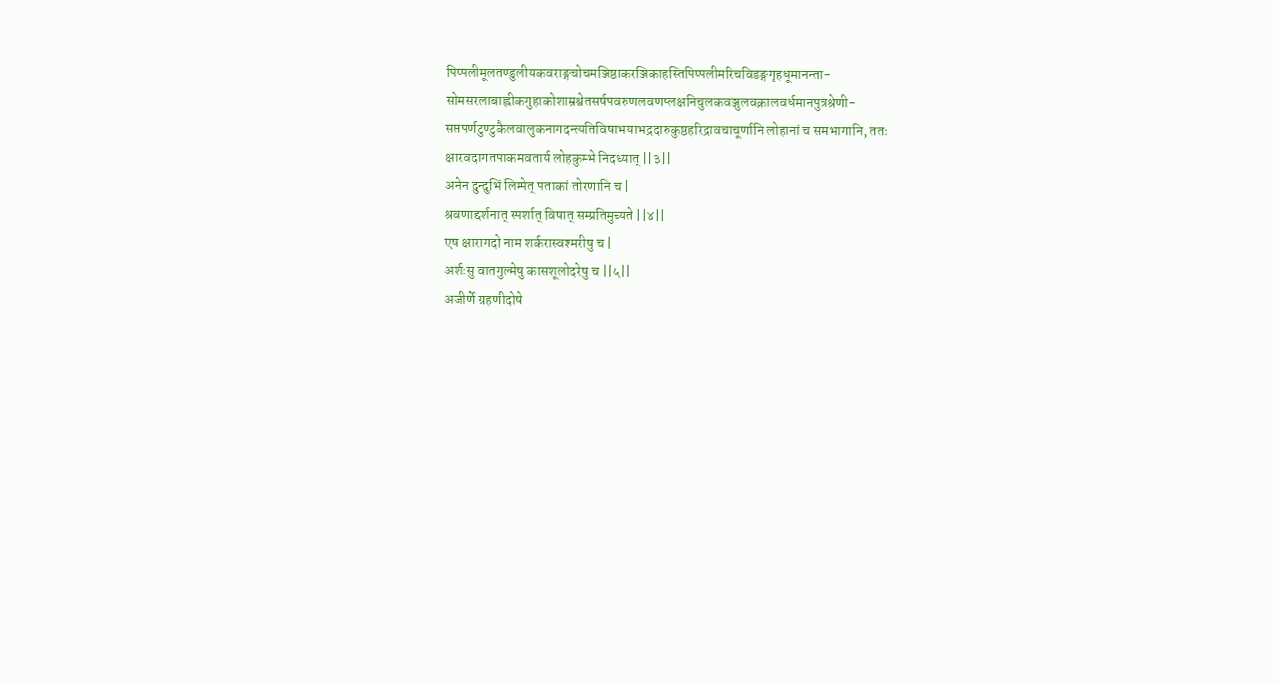पिप्पलीमूलतण्डुलीयकवराङ्गचोचमञ्जिष्ठाकरञ्जिकाहस्तिपिप्पलीमरिचविडङ्गगृहधूमानन्ता- सोमसरलाबाह्लीकगुहाकोशाम्रश्वेतसर्षपवरुणलवणप्लक्षनिचुलकवञ्जुलवक्रालवर्धमानपुत्रश्रेणी- सप्तपर्णटुण्टुकैलवालुकनागदन्त्यतिविषाभयाभद्रदारुकुष्ठहरिद्रावचाचूर्णानि लोहानां च समभागानि, ततः क्षारवदागतपाकमवतार्य लोहकुम्भे निदध्यात् ||३||
अनेन दुन्दुभिं लिम्पेत् पताकां तोरणानि च |
श्रवणाद्दर्शनात् स्पर्शात् विषात् सम्प्रतिमुच्यते ||४||
एष क्षारागदो नाम शर्करास्वश्मरीषु च |
अर्शःसु वातगुल्मेषु कासशूलोदरेषु च ||५||
अजीर्णे ग्रहणीदोषे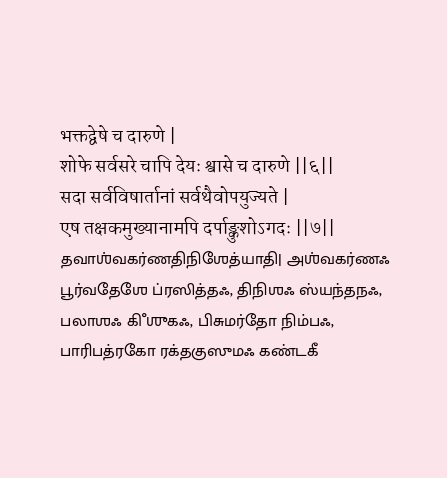भक्तद्वेषे च दारुणे |
शोफे सर्वसरे चापि देयः श्वासे च दारुणे ||६||
सदा सर्वविषार्तानां सर्वथैवोपयुज्यते |
एष तक्षकमुख्यानामपि दर्पाङ्कुशोऽगदः ||७||
தவாஶ்வகர்ணதிநிஶேத்யாதி| அஶ்வகர்ணஃ பூர்வதேஶே ப்ரஸித்தஃ, திநிஶஃ ஸ்யந்தநஃ, பலாஶஃ கிஂஶுகஃ, பிசுமர்தோ நிம்பஃ, பாரிபத்ரகோ ரக்தகுஸுமஃ கண்டகீ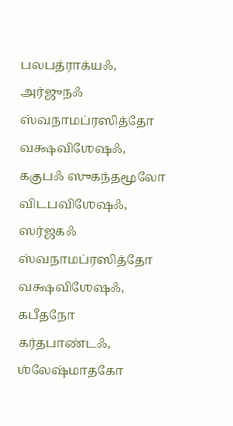பலபத்ராக்யஃ, அர்ஜுநஃ ஸ்வநாமப்ரஸித்தோ வக்ஷவிஶேஷஃ, ககுபஃ ஸுகந்தமூலோ விடபவிஶேஷஃ, ஸர்ஜகஃ ஸ்வநாமப்ரஸித்தோ வக்ஷவிஶேஷஃ, கபீதநோ கர்தபாண்டஃ, ஶ்லேஷ்மாதகோ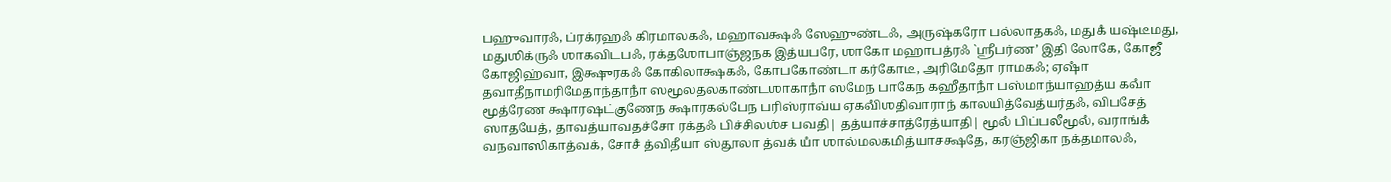பஹுவாரஃ, ப்ரக்ரஹஃ கிரமாலகஃ, மஹாவக்ஷஃ ஸேஹுண்டஃ, அருஷ்கரோ பல்லாதகஃ, மதுகஂ யஷ்டீமது, மதுஶிக்ருஃ ஶாகவிடபஃ, ரக்தஶோபாஞ்ஜநக இத்யபரே, ஶாகோ மஹாபத்ரஃ `ஶ்ரீபர்ண’ இதி லோகே, கோஜீ கோஜிஹ்வா, இக்ஷுரகஃ கோகிலாக்ஷகஃ, கோபகோண்டா கர்கோடீ, அரிமேதோ ராமகஃ; ஏஷாஂ தவாதீநாமரிமேதாந்தாநாஂ ஸமூலதலகாண்டஶாகாநாஂ ஸமேந பாகேந கஹீதாநாஂ பஸ்மாந்யாஹத்ய கவாஂ மூத்ரேண க்ஷாரஷட்குணேந க்ஷாரகல்பேந பரிஸ்ராவ்ய ஏகவிஂஶதிவாராந் காலயித்வேத்யர்தஃ, விபசேத் ஸாதயேத், தாவத்யாவதச்சோ ரக்தஃ பிச்சிலஶ்ச பவதி| தத்யாச்சாத்ரேத்யாதி| மூலஂ பிப்பலீமூலஂ, வராங்கஂ வநவாஸிகாத்வக், சோசஂ த்விதீயா ஸ்தூலா த்வக் யாஂ ஶால்மலகமித்யாசக்ஷதே, கரஞ்ஜிகா நக்தமாலஃ,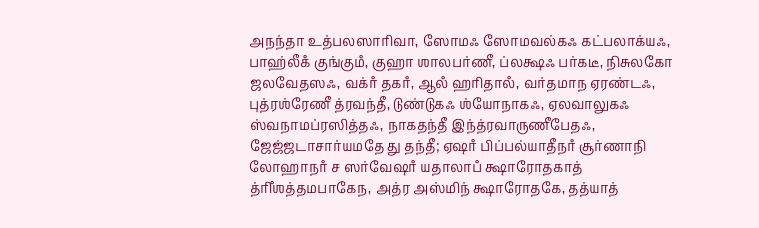அநந்தா உத்பலஸாரிவா, ஸோமஃ ஸோமவல்கஃ கட்பலாக்யஃ, பாஹ்லீகஂ குங்குமஂ, குஹா ஶாலபர்ணீ, ப்லக்ஷஃ பர்கடீ, நிசுலகோ ஜலவேதஸஃ, வக்ரஂ தகரஂ, ஆலஂ ஹரிதாலஂ, வர்தமாந ஏரண்டஃ, புத்ரஶ்ரேணீ த்ரவந்தீ, டுண்டுகஃ ஶ்யோநாகஃ, ஏலவாலுகஃ ஸ்வநாமப்ரஸித்தஃ, நாகதந்தீ இந்த்ரவாருணீபேதஃ, ஜேஜ்ஜடாசார்யமதே து தந்தீ; ஏஷாஂ பிப்பல்யாதீநாஂ சூர்ணாநி லோஹாநாஂ ச ஸர்வேஷாஂ யதாலாபஂ க்ஷாரோதகாத் த்ரிஂஶத்தமபாகேந, அத்ர அஸ்மிந் க்ஷாரோதகே, தத்யாத்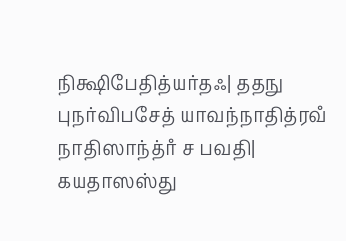நிக்ஷிபேதித்யர்தஃ| ததநு புநர்விபசேத் யாவந்நாதித்ரவஂ நாதிஸாந்த்ரஂ ச பவதி| கயதாஸஸ்து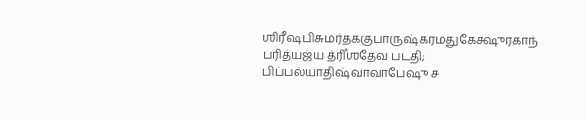ஶிரீஷபிசுமர்தககுபாருஷ்கரமதுகேக்ஷுரகாந் பரித்யஜ்ய த்ரிஂஶதேவ படதி; பிப்பல்யாதிஷ்வாவாபேஷு ச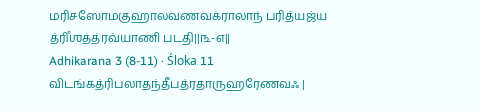மரிசஸோமகுஹாலவணவக்ராலாந் பரித்யஜ்ய த்ரிஂஶத்த்ரவ்யாணி படதி||௩-௭||
Adhikarana 3 (8-11) · Śloka 11
விடங்கத்ரிபலாதந்தீபத்ரதாருஹரேணவஃ |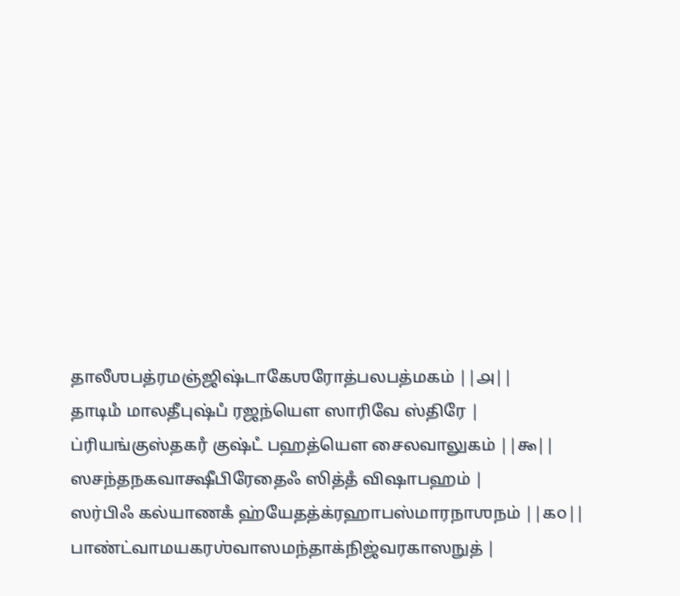தாலீஶபத்ரமஞ்ஜிஷ்டாகேஶரோத்பலபத்மகம் ||௮||
தாடிமஂ மாலதீபுஷ்பஂ ரஜந்யௌ ஸாரிவே ஸ்திரே |
ப்ரியங்குஸ்தகரஂ குஷ்டஂ பஹத்யௌ சைலவாலுகம் ||௯||
ஸசந்தநகவாக்ஷீபிரேதைஃ ஸித்தஂ விஷாபஹம் |
ஸர்பிஃ கல்யாணகஂ ஹ்யேதத்க்ரஹாபஸ்மாரநாஶநம் ||௧௦||
பாண்ட்வாமயகரஶ்வாஸமந்தாக்நிஜ்வரகாஸநுத் |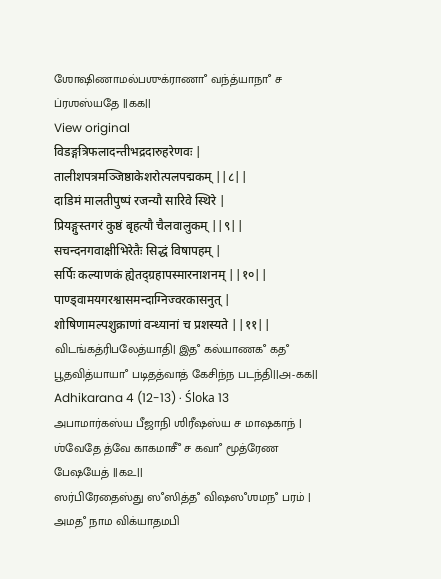ஶோஷிணாமல்பஶுக்ராணாஂ வந்த்யாநாஂ ச ப்ரஶஸ்யதே ||௧௧||
View original
विडङ्गत्रिफलादन्तीभद्रदारुहरेणवः |
तालीशपत्रमञ्जिष्ठाकेशरोत्पलपद्मकम् ||८||
दाडिमं मालतीपुष्पं रजन्यौ सारिवे स्थिरे |
प्रियङ्गुस्तगरं कुष्ठं बृहत्यौ चैलवालुकम् ||९||
सचन्दनगवाक्षीभिरेतैः सिद्धं विषापहम् |
सर्पिः कल्याणकं ह्येतद्ग्रहापस्मारनाशनम् ||१०||
पाण्ड्वामयगरश्वासमन्दाग्निज्वरकासनुत् |
शोषिणामल्पशुक्राणां वन्ध्यानां च प्रशस्यते ||११||
விடங்கத்ரிபலேத்யாதி| இதஂ கல்யாணகஂ கதஂ பூதவித்யாயாஂ படிதத்வாத் கேசிந்ந படந்தி||௮-௧௧||
Adhikarana 4 (12-13) · Śloka 13
அபாமார்கஸ்ய பீஜாநி ஶிரீஷஸ்ய ச மாஷகாந் |
ஶ்வேதே த்வே காகமாசீஂ ச கவாஂ மூத்ரேண பேஷயேத் ||௧௨||
ஸர்பிரேதைஸ்து ஸஂஸித்தஂ விஷஸஂஶமநஂ பரம் |
அமதஂ நாம விக்யாதமபி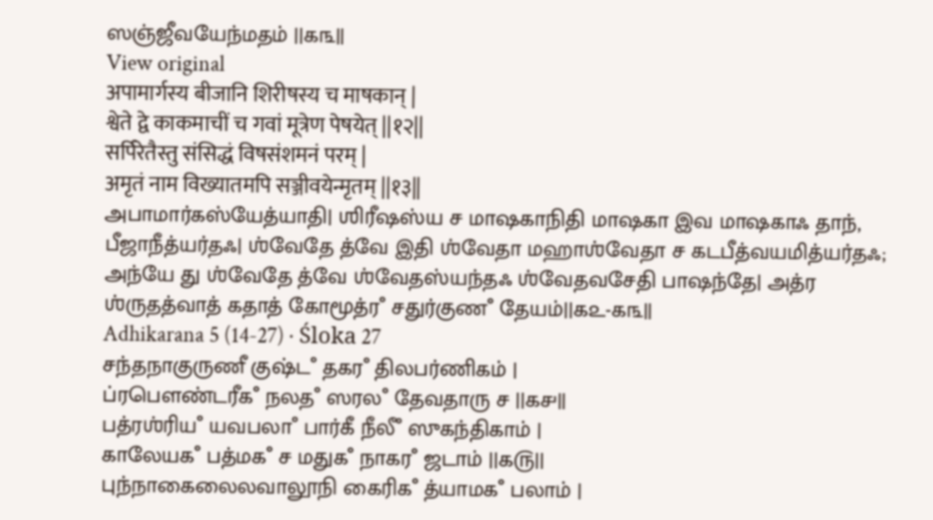ஸஞ்ஜீவயேந்மதம் ||௧௩||
View original
अपामार्गस्य बीजानि शिरीषस्य च माषकान् |
श्वेते द्वे काकमाचीं च गवां मूत्रेण पेषयेत् ||१२||
सर्पिरेतैस्तु संसिद्धं विषसंशमनं परम् |
अमृतं नाम विख्यातमपि सञ्जीवयेन्मृतम् ||१३||
அபாமார்கஸ்யேத்யாதி| ஶிரீஷஸ்ய ச மாஷகாநிதி மாஷகா இவ மாஷகாஃ தாந், பீஜாநீத்யர்தஃ| ஶ்வேதே த்வே இதி ஶ்வேதா மஹாஶ்வேதா ச கடபீத்வயமித்யர்தஃ; அந்யே து ஶ்வேதே த்வே ஶ்வேதஸ்யந்தஃ ஶ்வேதவசேதி பாஷந்தே| அத்ர ஶ்ருதத்வாத் கதாத் கோமூத்ரஂ சதுர்குணஂ தேயம்||௧௨-௧௩||
Adhikarana 5 (14-27) · Śloka 27
சந்தநாகுருணீ குஷ்டஂ தகரஂ திலபர்ணிகம் |
ப்ரபௌண்டரீகஂ நலதஂ ஸரலஂ தேவதாரு ச ||௧௪||
பத்ரஶ்ரியஂ யவபலாஂ பார்கீ நீலீஂ ஸுகந்திகாம் |
காலேயகஂ பத்மகஂ ச மதுகஂ நாகரஂ ஜடாம் ||௧௫||
புந்நாகைலைலவாலூநி கைரிகஂ த்யாமகஂ பலாம் |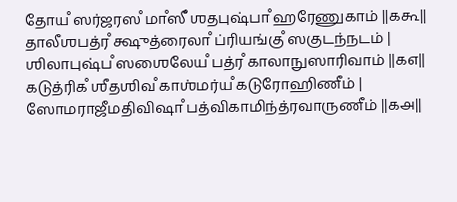தோயஂ ஸர்ஜரஸஂ மாஂஸீஂ ஶதபுஷ்பாஂ ஹரேணுகாம் ||௧௬||
தாலீஶபத்ரஂ க்ஷுத்ரைலாஂ ப்ரியங்குஂ ஸகுடந்நடம் |
ஶிலாபுஷ்பஂ ஸஶைலேயஂ பத்ரஂ காலாநுஸாரிவாம் ||௧௭||
கடுத்ரிகஂ ஶீதஶிவஂ காஶ்மர்யஂ கடுரோஹிணீம் |
ஸோமராஜீமதிவிஷாஂ பத்விகாமிந்த்ரவாருணீம் ||௧௮||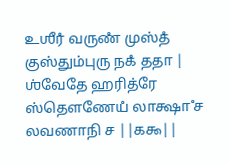உஶீரஂ வருணஂ முஸ்தஂ குஸ்தும்புரு நகஂ ததா |
ஶ்வேதே ஹரித்ரே ஸ்தௌணேயஂ லாக்ஷாஂ ச லவணாநி ச ||௧௯||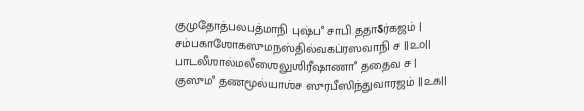குமுதோத்பலபத்மாநி புஷ்பஂ சாபி ததாऽர்கஜம் |
சம்பகாஶோகஸுமநஸ்தில்வகப்ரஸவாநி ச ||௨௦||
பாடலீஶால்மலீஶைலுஶிரீஷாணாஂ ததைவ ச |
குஸுமஂ தணமூல்யாஶ்ச ஸுரபீஸிந்துவாரஜம் ||௨௧||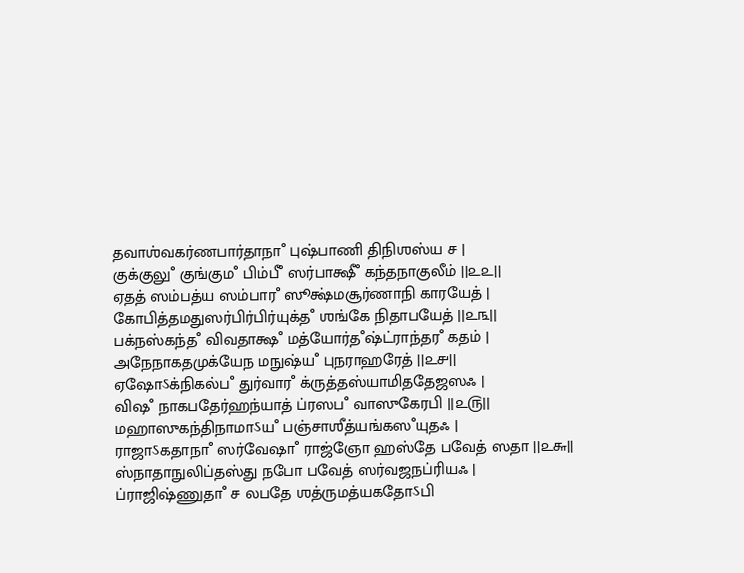தவாஶ்வகர்ணபார்தாநாஂ புஷ்பாணி திநிஶஸ்ய ச |
குக்குலுஂ குங்குமஂ பிம்பீஂ ஸர்பாக்ஷீஂ கந்தநாகுலீம் ||௨௨||
ஏதத் ஸம்பத்ய ஸம்பாரஂ ஸூக்ஷ்மசூர்ணாநி காரயேத் |
கோபித்தமதுஸர்பிர்பிர்யுக்தஂ ஶங்கே நிதாபயேத் ||௨௩||
பக்நஸ்கந்தஂ விவதாக்ஷஂ மத்யோர்தஂஷ்ட்ராந்தரஂ கதம் |
அநேநாகதமுக்யேந மநுஷ்யஂ புநராஹரேத் ||௨௪||
ஏஷோऽக்நிகல்பஂ துர்வாரஂ க்ருத்தஸ்யாமிததேஜஸஃ |
விஷஂ நாகபதேர்ஹந்யாத் ப்ரஸபஂ வாஸுகேரபி ||௨௫||
மஹாஸுகந்திநாமாऽயஂ பஞ்சாஶீத்யங்கஸஂயுதஃ |
ராஜாऽகதாநாஂ ஸர்வேஷாஂ ராஜ்ஞோ ஹஸ்தே பவேத் ஸதா ||௨௬||
ஸ்நாதாநுலிப்தஸ்து நபோ பவேத் ஸர்வஜநப்ரியஃ |
ப்ராஜிஷ்ணுதாஂ ச லபதே ஶத்ருமத்யகதோऽபி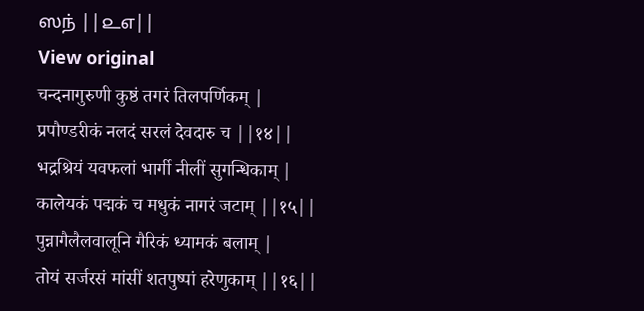ஸந் ||௨௭||
View original
चन्दनागुरुणी कुष्ठं तगरं तिलपर्णिकम् |
प्रपौण्डरीकं नलदं सरलं देवदारु च ||१४||
भद्रश्रियं यवफलां भार्गी नीलीं सुगन्धिकाम् |
कालेयकं पद्मकं च मधुकं नागरं जटाम् ||१५||
पुन्नागैलैलवालूनि गैरिकं ध्यामकं बलाम् |
तोयं सर्जरसं मांसीं शतपुष्पां हरेणुकाम् ||१६||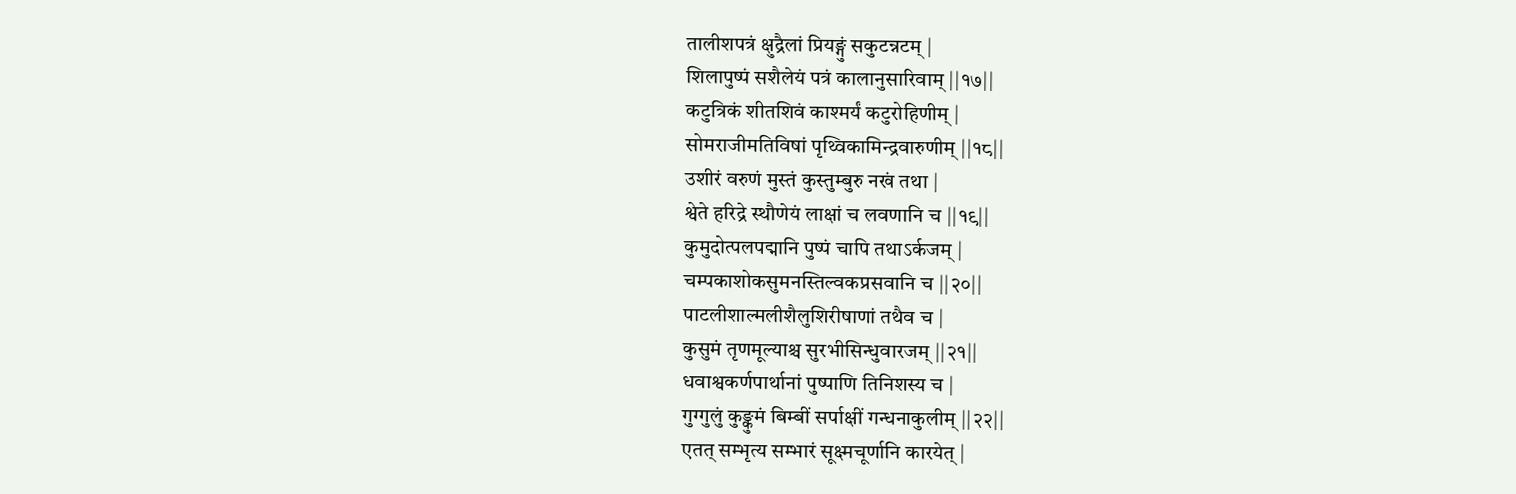तालीशपत्रं क्षुद्रैलां प्रियङ्गुं सकुटन्नटम् |
शिलापुष्पं सशैलेयं पत्रं कालानुसारिवाम् ||१७||
कटुत्रिकं शीतशिवं काश्मर्यं कटुरोहिणीम् |
सोमराजीमतिविषां पृथ्विकामिन्द्रवारुणीम् ||१८||
उशीरं वरुणं मुस्तं कुस्तुम्बुरु नखं तथा |
श्वेते हरिद्रे स्थौणेयं लाक्षां च लवणानि च ||१९||
कुमुदोत्पलपद्मानि पुष्पं चापि तथाऽर्कजम् |
चम्पकाशोकसुमनस्तिल्वकप्रसवानि च ||२०||
पाटलीशाल्मलीशैलुशिरीषाणां तथैव च |
कुसुमं तृणमूल्याश्च सुरभीसिन्धुवारजम् ||२१||
धवाश्वकर्णपार्थानां पुष्पाणि तिनिशस्य च |
गुग्गुलुं कुङ्कुमं बिम्बीं सर्पाक्षीं गन्धनाकुलीम् ||२२||
एतत् सम्भृत्य सम्भारं सूक्ष्मचूर्णानि कारयेत् |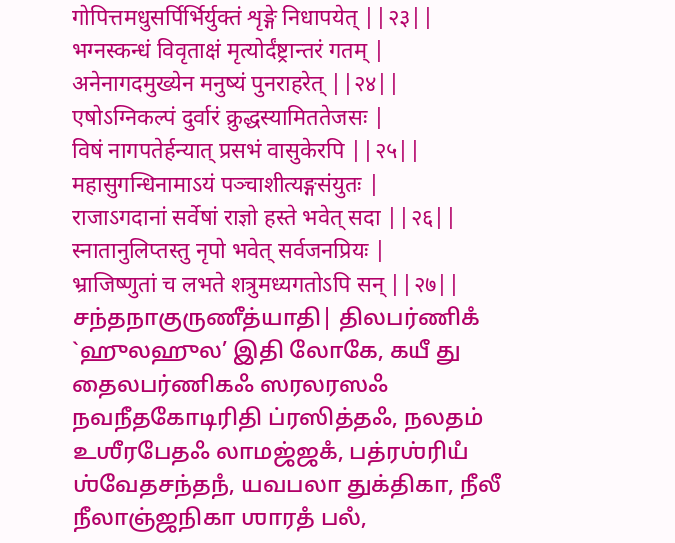गोपित्तमधुसर्पिर्भिर्युक्तं शृङ्गे निधापयेत् ||२३||
भग्नस्कन्धं विवृताक्षं मृत्योर्दंष्ट्रान्तरं गतम् |
अनेनागदमुख्येन मनुष्यं पुनराहरेत् ||२४||
एषोऽग्निकल्पं दुर्वारं क्रुद्धस्यामिततेजसः |
विषं नागपतेर्हन्यात् प्रसभं वासुकेरपि ||२५||
महासुगन्धिनामाऽयं पञ्चाशीत्यङ्गसंयुतः |
राजाऽगदानां सर्वेषां राज्ञो हस्ते भवेत् सदा ||२६||
स्नातानुलिप्तस्तु नृपो भवेत् सर्वजनप्रियः |
भ्राजिष्णुतां च लभते शत्रुमध्यगतोऽपि सन् ||२७||
சந்தநாகுருணீத்யாதி| திலபர்ணிகஂ `ஹுலஹுல’ இதி லோகே, கயீ து தைலபர்ணிகஃ ஸரலரஸஃ நவநீதகோடிரிதி ப்ரஸித்தஃ, நலதம் உஶீரபேதஃ லாமஜ்ஜகஂ, பத்ரஶ்ரியஂ ஶ்வேதசந்தநஂ, யவபலா துக்திகா, நீலீ நீலாஞ்ஜநிகா ஶாரதஂ பலஂ,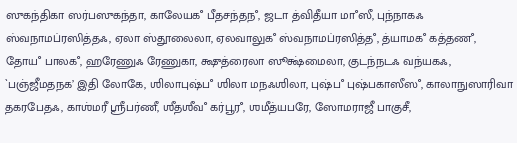ஸுகந்திகா ஸர்பஸுகந்தா, காலேயகஂ பீதசந்தநஂ, ஜடா த்விதீயா மாஂஸீ, புந்நாகஃ ஸ்வநாமப்ரஸித்தஃ, ஏலா ஸ்தூலைலா, ஏலவாலுகஂ ஸ்வநாமப்ரஸித்தஂ, த்யாமகஂ கத்தணஂ, தோயஂ பாலகஂ, ஹரேணுஃ ரேணுகா, க்ஷுத்ரைலா ஸூக்ஷ்மைலா, குடந்நடஃ வந்யகஃ, `பஞ்ஜீமதநக’ இதி லோகே, ஶிலாபுஷ்பஂ ஶிலா மநஃஶிலா, புஷ்பஂ புஷ்பகாஸீஸஂ, காலாநுஸாரிவா தகரபேதஃ, காஶ்மரீ ஶ்ரீபர்ணீ, ஶீதஶீவஂ கர்பூரஂ, ஶமீத்யபரே, ஸோமராஜீ பாகுசீ,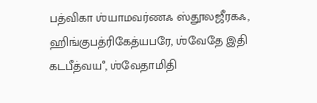பத்விகா ஶ்யாமவர்ணஃ ஸ்தூலஜீரகஃ, ஹிங்குபத்ரிகேத்யபரே, ஶ்வேதே இதி கடபீத்வயஂ, ஶ்வேதாமிதி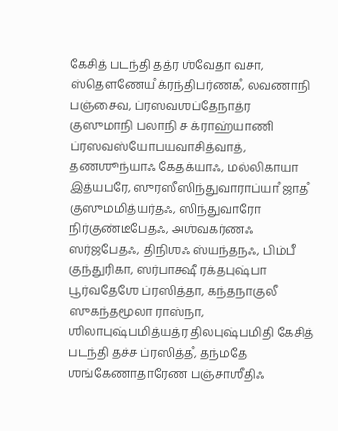கேசித் படந்தி தத்ர ஶ்வேதா வசா, ஸ்தௌணேயஂ க்ரந்திபர்ணகஂ, லவணாநி பஞ்சைவ, ப்ரஸவஶப்தேநாத்ர குஸுமாநி பலாநி ச க்ராஹ்யாணி ப்ரஸவஸ்யோபயவாசித்வாத், தணஶூந்யாஃ கேதக்யாஃ, மல்லிகாயா இத்யபரே, ஸுரஸீஸிந்துவாராப்யாஂ ஜாதஂ குஸுமமித்யர்தஃ, ஸிந்துவாரோ நிர்குண்டீபேதஃ, அஶ்வகர்ணஃ ஸர்ஜபேதஃ, திநிஶஃ ஸ்யந்தநஃ, பிம்பீ குந்துரிகா, ஸர்பாக்ஷீ ரக்தபுஷ்பா பூர்வதேஶே ப்ரஸித்தா, கந்தநாகுலீ ஸுகந்தமூலா ராஸ்நா, ஶிலாபுஷ்பமித்யத்ர திலபுஷ்பமிதி கேசித் படந்தி தச்ச ப்ரஸித்தஂ, தந்மதே ஶங்கேணாதாரேண பஞ்சாஶீதிஃ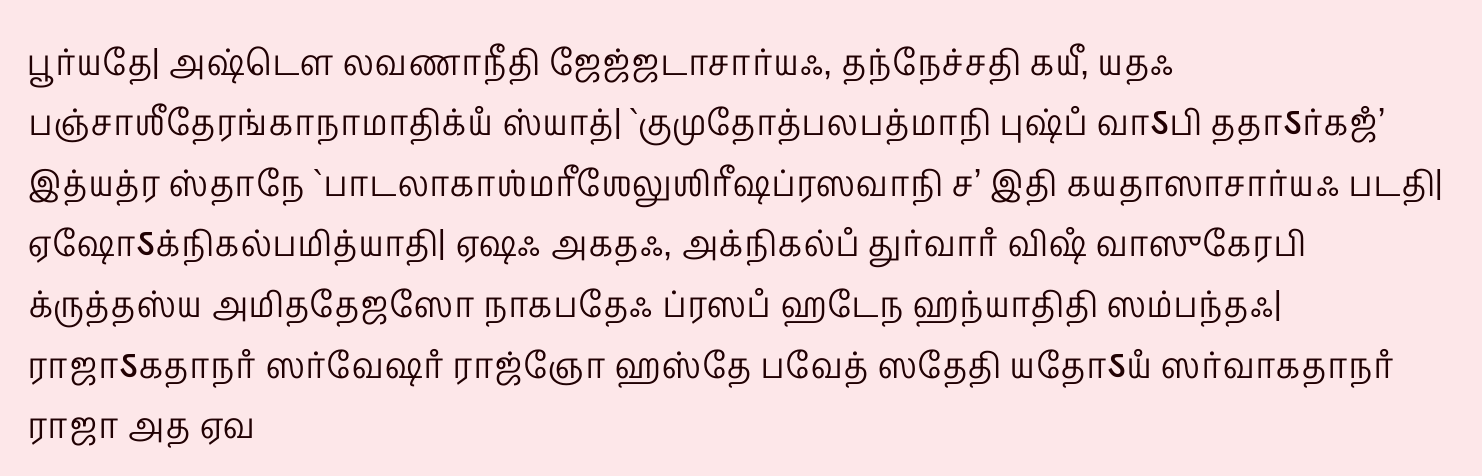பூர்யதே| அஷ்டௌ லவணாநீதி ஜேஜ்ஜடாசார்யஃ, தந்நேச்சதி கயீ, யதஃ பஞ்சாஶீதேரங்காநாமாதிக்யஂ ஸ்யாத்| `குமுதோத்பலபத்மாநி புஷ்பஂ வாऽபி ததாऽர்கஜஂ’ இத்யத்ர ஸ்தாநே `பாடலாகாஶ்மரீஶேலுஶிரீஷப்ரஸவாநி ச’ இதி கயதாஸாசார்யஃ படதி| ஏஷோऽக்நிகல்பமித்யாதி| ஏஷஃ அகதஃ, அக்நிகல்பஂ துர்வாரஂ விஷஂ வாஸுகேரபி க்ருத்தஸ்ய அமிததேஜஸோ நாகபதேஃ ப்ரஸபஂ ஹடேந ஹந்யாதிதி ஸம்பந்தஃ| ராஜாऽகதாநாஂ ஸர்வேஷாஂ ராஜ்ஞோ ஹஸ்தே பவேத் ஸதேதி யதோऽயஂ ஸர்வாகதாநாஂ ராஜா அத ஏவ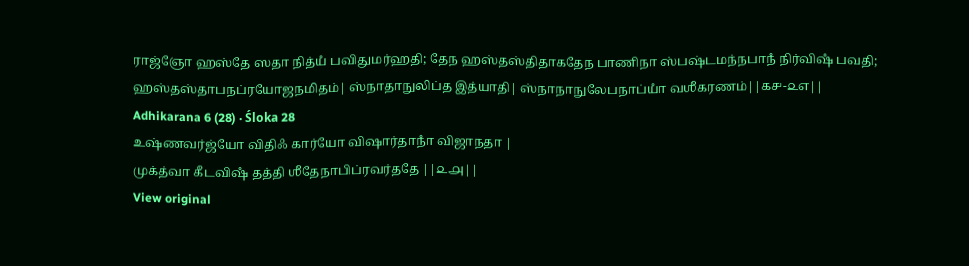ராஜ்ஞோ ஹஸ்தே ஸதா நித்யஂ பவிதுமர்ஹதி; தேந ஹஸ்தஸ்திதாகதேந பாணிநா ஸ்பஷ்டமந்நபாநஂ நிர்விஷஂ பவதி; ஹஸ்தஸ்தாபநப்ரயோஜநமிதம்| ஸ்நாதாநுலிப்த இத்யாதி| ஸ்நாநாநுலேபநாப்யாஂ வஶீகரணம்||௧௪-௨௭||
Adhikarana 6 (28) · Śloka 28
உஷ்ணவர்ஜ்யோ விதிஃ கார்யோ விஷார்தாநாஂ விஜாநதா |
முக்த்வா கீடவிஷஂ தத்தி ஶீதேநாபிப்ரவர்ததே ||௨௮||
View original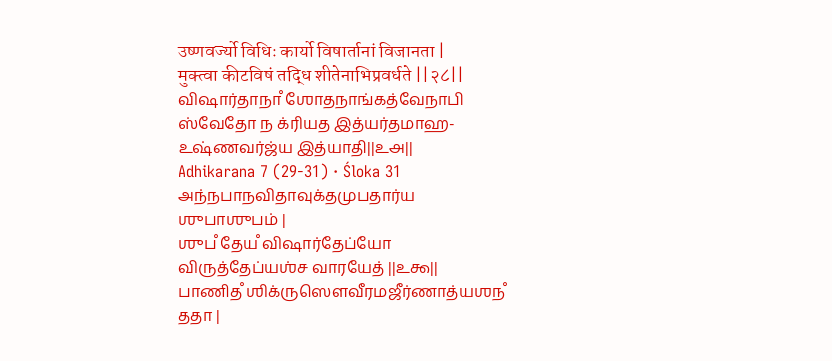उष्णवर्ज्यो विधिः कार्यो विषार्तानां विजानता |
मुक्त्वा कीटविषं तद्धि शीतेनाभिप्रवर्धते ||२८||
விஷார்தாநாஂ ஶோதநாங்கத்வேநாபி ஸ்வேதோ ந க்ரியத இத்யர்தமாஹ- உஷ்ணவர்ஜ்ய இத்யாதி||௨௮||
Adhikarana 7 (29-31) · Śloka 31
அந்நபாநவிதாவுக்தமுபதார்ய ஶுபாஶுபம் |
ஶுபஂ தேயஂ விஷார்தேப்யோ விருத்தேப்யஶ்ச வாரயேத் ||௨௯||
பாணிதஂ ஶிக்ருஸௌவீரமஜீர்ணாத்யஶநஂ ததா |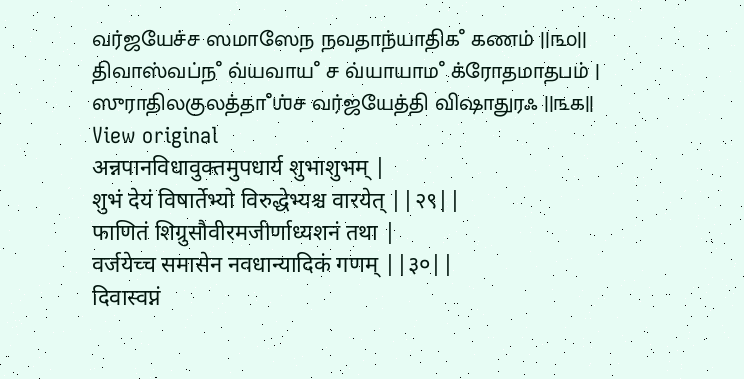வர்ஜயேச்ச ஸமாஸேந நவதாந்யாதிகஂ கணம் ||௩௦||
திவாஸ்வப்நஂ வ்யவாயஂ ச வ்யாயாமஂ க்ரோதமாதபம் |
ஸுராதிலகுலத்தாஂஶ்ச வர்ஜயேத்தி விஷாதுரஃ ||௩௧||
View original
अन्नपानविधावुक्तमुपधार्य शुभाशुभम् |
शुभं देयं विषार्तेभ्यो विरुद्धेभ्यश्च वारयेत् ||२९||
फाणितं शिग्रुसौवीरमजीर्णाध्यशनं तथा |
वर्जयेच्च समासेन नवधान्यादिकं गणम् ||३०||
दिवास्वप्नं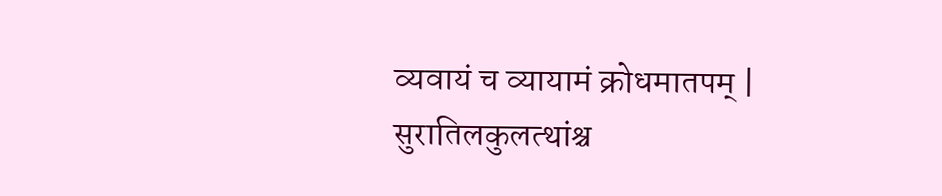व्यवायं च व्यायामं क्रोधमातपम् |
सुरातिलकुलत्थांश्च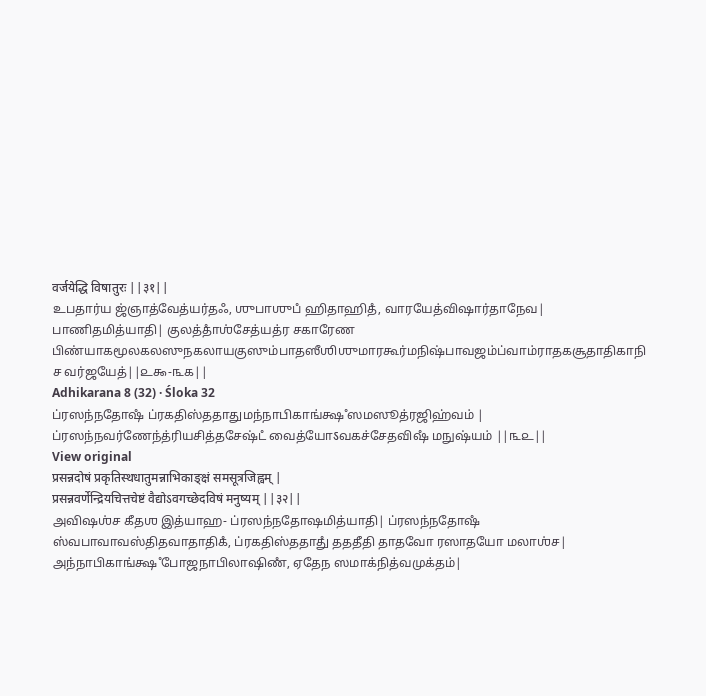वर्जयेद्धि विषातुरः ||३१||
உபதார்ய ஜ்ஞாத்வேத்யர்தஃ, ஶுபாஶுபஂ ஹிதாஹிதஂ, வாரயேத்விஷார்தாநேவ| பாணிதமித்யாதி| குலத்தாஂஶ்சேத்யத்ர சகாரேண பிண்யாகமூலகலஸுநகலாயகுஸும்பாதஸீஶிஶுமாரகூர்மநிஷ்பாவஜம்ப்வாம்ராதகசூதாதிகாநி ச வர்ஜயேத்||௨௯-௩௧||
Adhikarana 8 (32) · Śloka 32
ப்ரஸந்நதோஷஂ ப்ரகதிஸ்ததாதுமந்நாபிகாங்க்ஷஂ ஸமஸூத்ரஜிஹ்வம் |
ப்ரஸந்நவர்ணேந்த்ரியசித்தசேஷ்டஂ வைத்யோऽவகச்சேதவிஷஂ மநுஷ்யம் ||௩௨||
View original
प्रसन्नदोषं प्रकृतिस्थधातुमन्नाभिकाङ्क्षं समसूत्रजिह्वम् |
प्रसन्नवर्णेन्द्रियचित्तचेष्टं वैद्योऽवगच्छेदविषं मनुष्यम् ||३२||
அவிஷஶ்ச கீதஶ இத்யாஹ- ப்ரஸந்நதோஷமித்யாதி| ப்ரஸந்நதோஷஂ ஸ்வபாவாவஸ்திதவாதாதிகஂ, ப்ரகதிஸ்ததாதுஂ தததீதி தாதவோ ரஸாதயோ மலாஶ்ச| அந்நாபிகாங்க்ஷஂ போஜநாபிலாஷிணஂ, ஏதேந ஸமாக்நித்வமுக்தம்|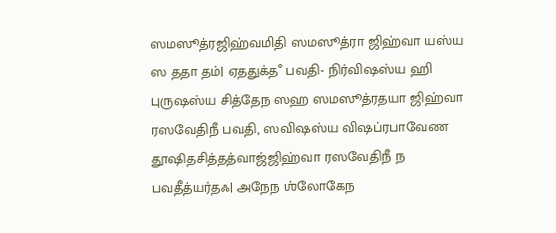ஸமஸூத்ரஜிஹ்வமிதி ஸமஸூத்ரா ஜிஹ்வா யஸ்ய ஸ ததா தம்| ஏததுக்தஂ பவதி- நிர்விஷஸ்ய ஹி புருஷஸ்ய சித்தேந ஸஹ ஸமஸூத்ரதயா ஜிஹ்வா ரஸவேதிநீ பவதி, ஸவிஷஸ்ய விஷப்ரபாவேண தூஷிதசித்தத்வாஜ்ஜிஹ்வா ரஸவேதிநீ ந பவதீத்யர்தஃ| அநேந ஶ்லோகேந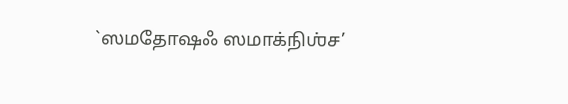`ஸமதோஷஃ ஸமாக்நிஶ்ச’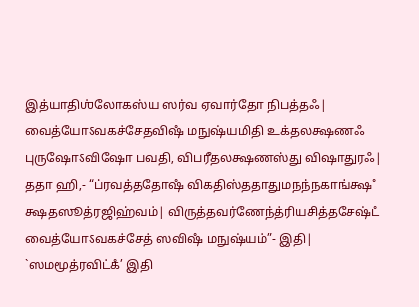இத்யாதிஶ்லோகஸ்ய ஸர்வ ஏவார்தோ நிபத்தஃ| வைத்யோऽவகச்சேதவிஷஂ மநுஷ்யமிதி உக்தலக்ஷணஃ புருஷோऽவிஷோ பவதி, விபரீதலக்ஷணஸ்து விஷாதுரஃ| ததா ஹி,- “ப்ரவத்ததோஷஂ விகதிஸ்ததாதுமநந்நகாங்க்ஷஂ க்ஷதஸூத்ரஜிஹ்வம்| விருத்தவர்ணேந்த்ரியசித்தசேஷ்டஂ வைத்யோऽவகச்சேத் ஸவிஷஂ மநுஷ்யம்”- இதி| `ஸமமூத்ரவிட்கஂ’ இதி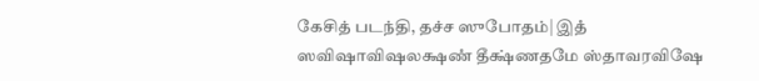கேசித் படந்தி, தச்ச ஸுபோதம்| இதஂ ஸவிஷாவிஷலக்ஷணஂ தீக்ஷ்ணதமே ஸ்தாவரவிஷே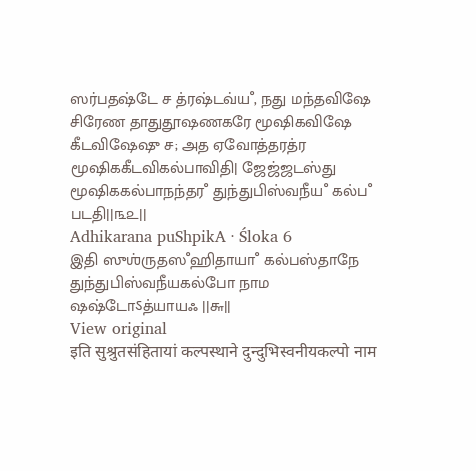ஸர்பதஷ்டே ச த்ரஷ்டவ்யஂ, நது மந்தவிஷே சிரேண தாதுதூஷணகரே மூஷிகவிஷே கீடவிஷேஷு ச; அத ஏவோத்தரத்ர மூஷிககீடவிகல்பாவிதி| ஜேஜ்ஜடஸ்து மூஷிககல்பாநந்தரஂ துந்துபிஸ்வநீயஂ கல்பஂ படதி||௩௨||
Adhikarana puShpikA · Śloka 6
இதி ஸுஶ்ருதஸஂஹிதாயாஂ கல்பஸ்தாநே துந்துபிஸ்வநீயகல்போ நாம ஷஷ்டோऽத்யாயஃ ||௬||
View original
इति सुश्रुतसंहितायां कल्पस्थाने दुन्दुभिस्वनीयकल्पो नाम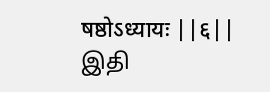षष्ठोऽध्यायः ||६||
இதி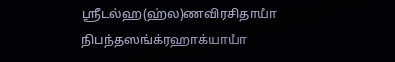ஶ்ரீடல்ஹ(ஹ்ல)ணவிரசிதாயாஂ நிபந்தஸங்க்ரஹாக்யாயாஂ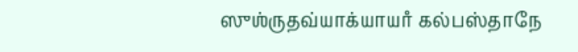ஸுஶ்ருதவ்யாக்யாயாஂ கல்பஸ்தாநே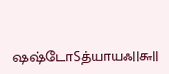ஷஷ்டோऽத்யாயஃ||௬||